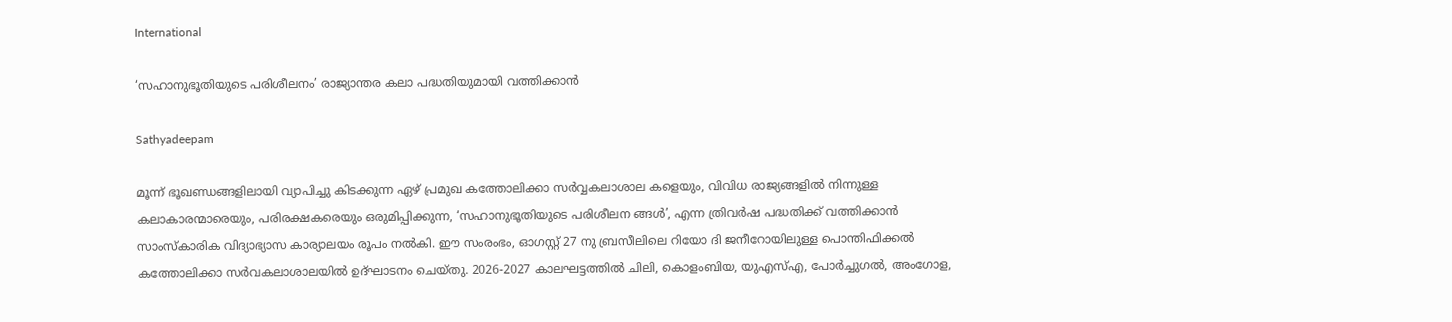International

‘സഹാനുഭൂതിയുടെ പരിശീലനം’ രാജ്യാന്തര കലാ പദ്ധതിയുമായി വത്തിക്കാന്‍

Sathyadeepam

മൂന്ന് ഭൂഖണ്ഡങ്ങളിലായി വ്യാപിച്ചു കിടക്കുന്ന ഏഴ് പ്രമുഖ കത്തോലിക്കാ സര്‍വ്വകലാശാല കളെയും, വിവിധ രാജ്യങ്ങളില്‍ നിന്നുള്ള കലാകാരന്മാരെയും, പരിരക്ഷകരെയും ഒരുമിപ്പിക്കുന്ന, ‘സഹാനുഭൂതിയുടെ പരിശീലന ങ്ങള്‍’, എന്ന ത്രിവര്‍ഷ പദ്ധതിക്ക് വത്തിക്കാന്‍ സാംസ്‌കാരിക വിദ്യാഭ്യാസ കാര്യാലയം രൂപം നല്‍കി. ഈ സംരംഭം, ഓഗസ്റ്റ് 27 നു ബ്രസീലിലെ റിയോ ദി ജനീറോയിലുള്ള പൊന്തിഫിക്കല്‍ കത്തോലിക്കാ സര്‍വകലാശാലയില്‍ ഉദ്ഘാടനം ചെയ്തു. 2026-2027 കാലഘട്ടത്തില്‍ ചിലി, കൊളംബിയ, യുഎസ്എ, പോര്‍ച്ചുഗല്‍, അംഗോള,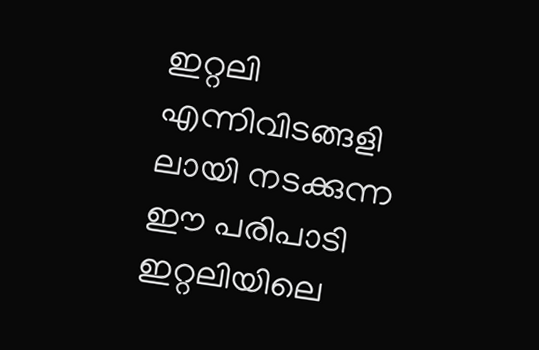ഇറ്റലി എന്നിവിടങ്ങളി ലായി നടക്കുന്ന ഈ പരിപാടി ഇറ്റലിയിലെ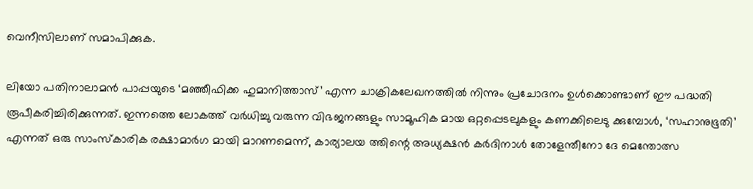വെനീസിലാണ് സമാപിക്കുക.

ലിയോ പതിനാലാമന്‍ പാപ്പയുടെ ‘മഞ്ഞീഫിക്ക ഹുമാനിത്താസ്’ എന്ന ചാക്രികലേഖനത്തില്‍ നിന്നും പ്രചോദനം ഉള്‍ക്കൊണ്ടാണ് ഈ പദ്ധതി രൂപീകരിച്ചിരിക്കുന്നത്. ഇന്നത്തെ ലോകത്ത് വര്‍ധിച്ചു വരുന്ന വിഭജനങ്ങളും സാമൂഹിക മായ ഒറ്റപ്പെടലുകളും കണക്കിലെടു ക്കുമ്പോള്‍, ‘സഹാനുഭൂതി’ എന്നത് ഒരു സാംസ്‌കാരിക രക്ഷാമാര്‍ഗ മായി മാറണമെന്ന്, കാര്യാലയ ത്തിന്റെ അധ്യക്ഷന്‍ കർദിനാള്‍ തോളേന്തീനോ ദേ മെന്തോത്സ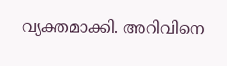വ്യക്തമാക്കി. അറിവിനെ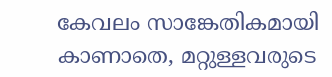കേവലം സാങ്കേതികമായി കാണാതെ, മറ്റുള്ളവരുടെ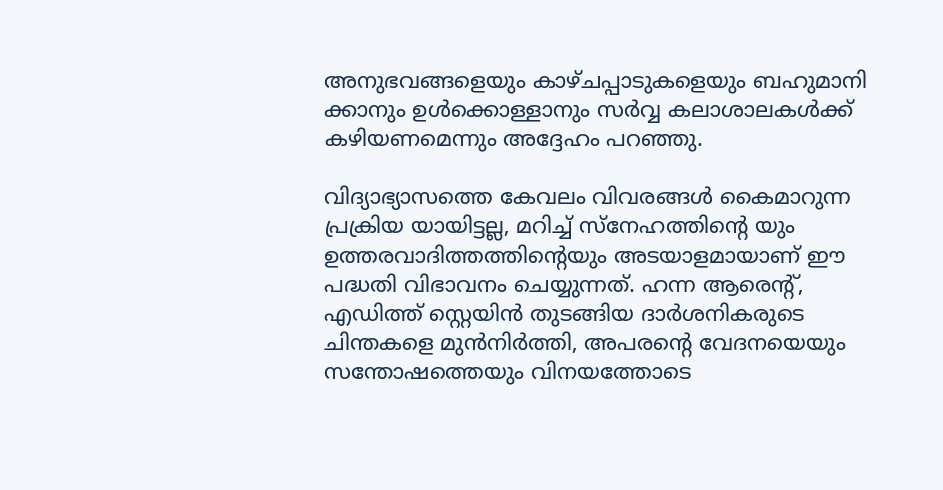അനുഭവങ്ങളെയും കാഴ്ചപ്പാടുകളെയും ബഹുമാനി ക്കാനും ഉള്‍ക്കൊള്ളാനും സര്‍വ്വ കലാശാലകള്‍ക്ക് കഴിയണമെന്നും അദ്ദേഹം പറഞ്ഞു.

വിദ്യാഭ്യാസത്തെ കേവലം വിവരങ്ങള്‍ കൈമാറുന്ന പ്രക്രിയ യായിട്ടല്ല, മറിച്ച് സ്‌നേഹത്തിന്റെ യും ഉത്തരവാദിത്തത്തിന്റെയും അടയാളമായാണ് ഈ പദ്ധതി വിഭാവനം ചെയ്യുന്നത്. ഹന്ന ആരെന്റ്, എഡിത്ത് സ്റ്റെയിന്‍ തുടങ്ങിയ ദാര്‍ശനികരുടെ ചിന്തകളെ മുന്‍നിര്‍ത്തി, അപരന്റെ വേദനയെയും സന്തോഷത്തെയും വിനയത്തോടെ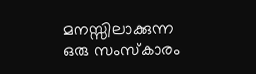മനസ്സിലാക്കുന്ന ഒരു സംസ്‌കാരം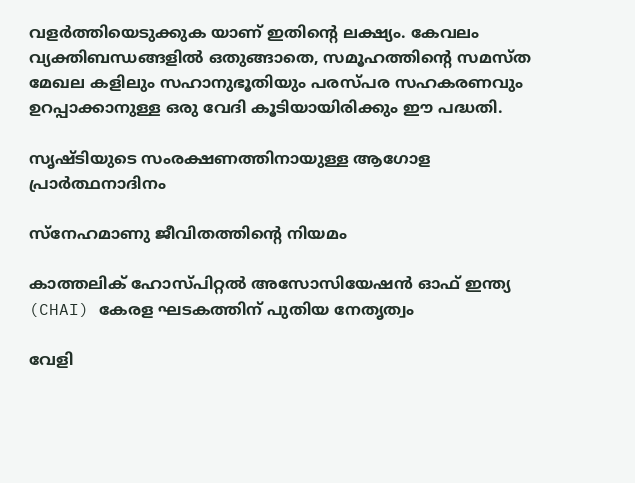വളര്‍ത്തിയെടുക്കുക യാണ് ഇതിന്റെ ലക്ഷ്യം. കേവലം വ്യക്തിബന്ധങ്ങളില്‍ ഒതുങ്ങാതെ, സമൂഹത്തിന്റെ സമസ്ത മേഖല കളിലും സഹാനുഭൂതിയും പരസ്പര സഹകരണവും ഉറപ്പാക്കാനുള്ള ഒരു വേദി കൂടിയായിരിക്കും ഈ പദ്ധതി.

സൃഷ്ടിയുടെ സംരക്ഷണത്തിനായുള്ള ആഗോള പ്രാര്‍ത്ഥനാദിനം

സ്‌നേഹമാണു ജീവിതത്തിന്റെ നിയമം

കാത്തലിക് ഹോസ്പിറ്റൽ അസോസിയേഷൻ ഓഫ് ഇന്ത്യ (CHAI) കേരള ഘടകത്തിന് പുതിയ നേതൃത്വം

വേളി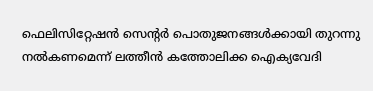ഫെലിസിറ്റേഷൻ സെന്റർ പൊതുജനങ്ങൾക്കായി തുറന്നു നൽകണമെന്ന് ലത്തീൻ കത്തോലിക്ക ഐക്യവേദി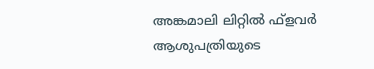അങ്കമാലി ലിറ്റില്‍ ഫ്‌ളവര്‍ ആശുപത്രിയുടെ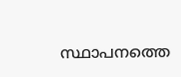സ്ഥാപനത്തെ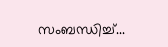സംബന്ധിച്ച്...